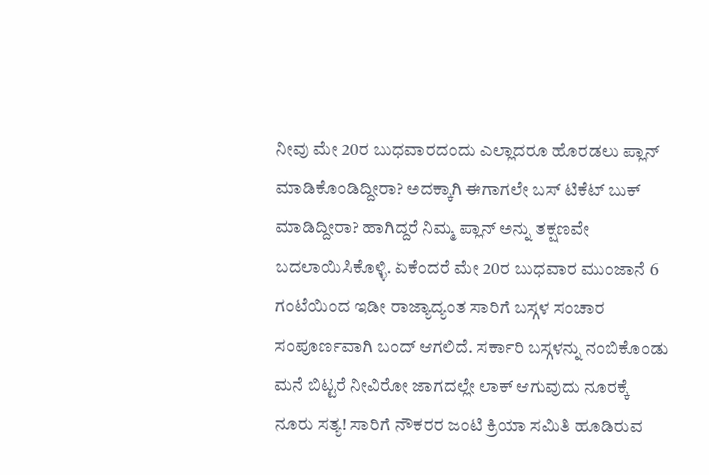ನೀವು ಮೇ 20ರ ಬುಧವಾರದಂದು ಎಲ್ಲಾದರೂ ಹೊರಡಲು ಪ್ಲಾನ್ ಮಾಡಿಕೊಂಡಿದ್ದೀರಾ? ಅದಕ್ಕಾಗಿ ಈಗಾಗಲೇ ಬಸ್ ಟಿಕೆಟ್ ಬುಕ್ ಮಾಡಿದ್ದೀರಾ? ಹಾಗಿದ್ದರೆ ನಿಮ್ಮ ಪ್ಲಾನ್ ಅನ್ನು ತಕ್ಷಣವೇ ಬದಲಾಯಿಸಿಕೊಳ್ಳಿ. ಏಕೆಂದರೆ ಮೇ 20ರ ಬುಧವಾರ ಮುಂಜಾನೆ 6 ಗಂಟೆಯಿಂದ ಇಡೀ ರಾಜ್ಯಾದ್ಯಂತ ಸಾರಿಗೆ ಬಸ್ಗಳ ಸಂಚಾರ ಸಂಪೂರ್ಣವಾಗಿ ಬಂದ್ ಆಗಲಿದೆ. ಸರ್ಕಾರಿ ಬಸ್ಗಳನ್ನು ನಂಬಿಕೊಂಡು ಮನೆ ಬಿಟ್ಟರೆ ನೀವಿರೋ ಜಾಗದಲ್ಲೇ ಲಾಕ್ ಆಗುವುದು ನೂರಕ್ಕೆ ನೂರು ಸತ್ಯ! ಸಾರಿಗೆ ನೌಕರರ ಜಂಟಿ ಕ್ರಿಯಾ ಸಮಿತಿ ಹೂಡಿರುವ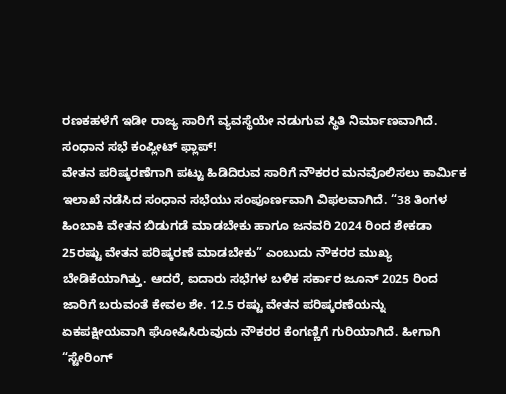ರಣಕಹಳೆಗೆ ಇಡೀ ರಾಜ್ಯ ಸಾರಿಗೆ ವ್ಯವಸ್ಥೆಯೇ ನಡುಗುವ ಸ್ಥಿತಿ ನಿರ್ಮಾಣವಾಗಿದೆ.
ಸಂಧಾನ ಸಭೆ ಕಂಪ್ಲೀಟ್ ಫ್ಲಾಪ್!
ವೇತನ ಪರಿಷ್ಕರಣೆಗಾಗಿ ಪಟ್ಟು ಹಿಡಿದಿರುವ ಸಾರಿಗೆ ನೌಕರರ ಮನವೊಲಿಸಲು ಕಾರ್ಮಿಕ ಇಲಾಖೆ ನಡೆಸಿದ ಸಂಧಾನ ಸಭೆಯು ಸಂಪೂರ್ಣವಾಗಿ ವಿಫಲವಾಗಿದೆ. “38 ತಿಂಗಳ ಹಿಂಬಾಕಿ ವೇತನ ಬಿಡುಗಡೆ ಮಾಡಬೇಕು ಹಾಗೂ ಜನವರಿ 2024 ರಿಂದ ಶೇಕಡಾ 25ರಷ್ಟು ವೇತನ ಪರಿಷ್ಕರಣೆ ಮಾಡಬೇಕು” ಎಂಬುದು ನೌಕರರ ಮುಖ್ಯ ಬೇಡಿಕೆಯಾಗಿತ್ತು. ಆದರೆ, ಐದಾರು ಸಭೆಗಳ ಬಳಿಕ ಸರ್ಕಾರ ಜೂನ್ 2025 ರಿಂದ ಜಾರಿಗೆ ಬರುವಂತೆ ಕೇವಲ ಶೇ. 12.5 ರಷ್ಟು ವೇತನ ಪರಿಷ್ಕರಣೆಯನ್ನು ಏಕಪಕ್ಷೀಯವಾಗಿ ಘೋಷಿಸಿರುವುದು ನೌಕರರ ಕೆಂಗಣ್ಣಿಗೆ ಗುರಿಯಾಗಿದೆ. ಹೀಗಾಗಿ “ಸ್ಟೇರಿಂಗ್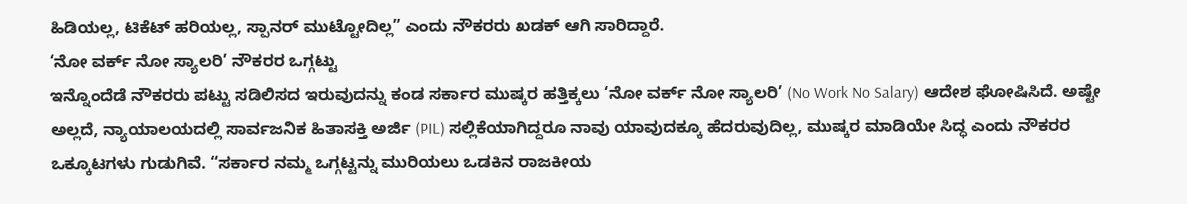ಹಿಡಿಯಲ್ಲ, ಟಿಕೆಟ್ ಹರಿಯಲ್ಲ, ಸ್ಪಾನರ್ ಮುಟ್ಟೋದಿಲ್ಲ” ಎಂದು ನೌಕರರು ಖಡಕ್ ಆಗಿ ಸಾರಿದ್ದಾರೆ.
‘ನೋ ವರ್ಕ್ ನೋ ಸ್ಯಾಲರಿ’ ನೌಕರರ ಒಗ್ಗಟ್ಟು
ಇನ್ನೊಂದೆಡೆ ನೌಕರರು ಪಟ್ಟು ಸಡಿಲಿಸದ ಇರುವುದನ್ನು ಕಂಡ ಸರ್ಕಾರ ಮುಷ್ಕರ ಹತ್ತಿಕ್ಕಲು ‘ನೋ ವರ್ಕ್ ನೋ ಸ್ಯಾಲರಿ’ (No Work No Salary) ಆದೇಶ ಘೋಷಿಸಿದೆ. ಅಷ್ಟೇ ಅಲ್ಲದೆ, ನ್ಯಾಯಾಲಯದಲ್ಲಿ ಸಾರ್ವಜನಿಕ ಹಿತಾಸಕ್ತಿ ಅರ್ಜಿ (PIL) ಸಲ್ಲಿಕೆಯಾಗಿದ್ದರೂ ನಾವು ಯಾವುದಕ್ಕೂ ಹೆದರುವುದಿಲ್ಲ, ಮುಷ್ಕರ ಮಾಡಿಯೇ ಸಿದ್ಧ ಎಂದು ನೌಕರರ ಒಕ್ಕೂಟಗಳು ಗುಡುಗಿವೆ. “ಸರ್ಕಾರ ನಮ್ಮ ಒಗ್ಗಟ್ಟನ್ನು ಮುರಿಯಲು ಒಡಕಿನ ರಾಜಕೀಯ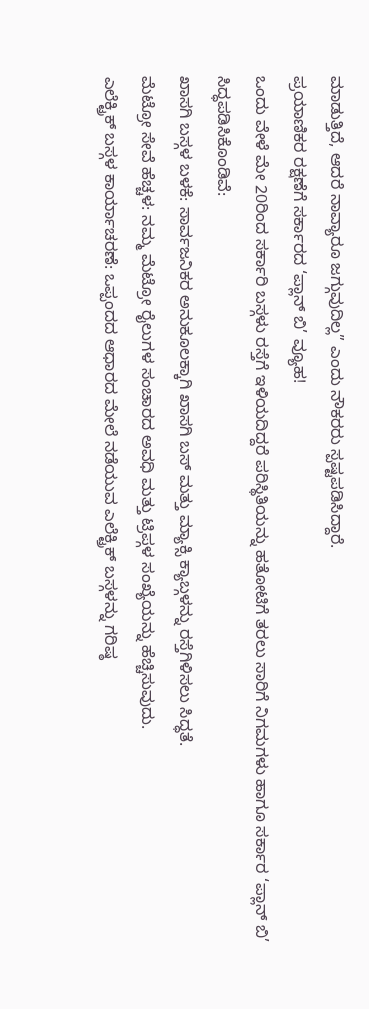ಮಾಡುತ್ತಿದೆ, ಆದರೆ ನಾವ್ಯಾರೂ ಜಗ್ಗುವುದಿಲ್ಲ” ಎಂದು ನೌಕರರು ಸ್ಪಷ್ಟಪಡಿಸಿದ್ದಾರೆ.
ಪ್ರಯಾಣಿಕರ ರಕ್ಷಣೆಗೆ ಸರ್ಕಾರದ ‘ಪ್ಲಾನ್ ಬಿ’ ವ್ಯೂಹ!
ಒಂದು ವೇಳೆ ಮೇ 20ರಿಂದ ಸರ್ಕಾರಿ ಬಸ್ಗಳು ರಸ್ತೆಗೆ ಇಳಿಯದಿದ್ದರೆ ಪರಿಸ್ಥಿತಿಯನ್ನು ಹತೋಟಿಗೆ ತರಲು ಸಾರಿಗೆ ನಿಗಮಗಳು ಹಾಗೂ ಸರ್ಕಾರ ‘ಪ್ಲಾನ್ ಬಿ’ ಸಿದ್ಧಪಡಿಸಿಕೊಂಡಿವೆ:
ಖಾಸಗಿ ಬಸ್ಗಳ ಬಳಕೆ: ಸಾರ್ವಜನಿಕರ ಅನುಕೂಲಕ್ಕಾಗಿ ಖಾಸಗಿ ಬಸ್ ಮತ್ತು ಮ್ಯಾಕ್ಸಿ ಕ್ಯಾಬ್ಗಳನ್ನು ರಸ್ತೆಗಿಳಿಸಲು ಸಿದ್ಧತೆ.
ಮೆಟ್ರೋ ಸೇವೆ ಹೆಚ್ಚಳ: ನಮ್ಮ ಮೆಟ್ರೋ ರೈಲುಗಳ ಸಂಚಾರದ ಅವಧಿ ಮತ್ತು ಟ್ರಿಪ್ಗಳ ಸಂಖ್ಯೆಯನ್ನು ಹೆಚ್ಚಿಸುವುದು.
ಎಲೆಕ್ಟ್ರಿಕ್ ಬಸ್ಗಳ ಕಾರ್ಯಾಚರಣೆ: ಒಪ್ಪಂದದ ಆಧಾರದ ಮೇಲೆ ನಡೆಯುವ ಎಲೆಕ್ಟ್ರಿಕ್ ಬಸ್ಗಳನ್ನು ಗರಿಷ್ಠ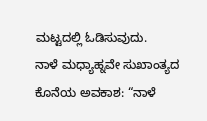ಮಟ್ಟದಲ್ಲಿ ಓಡಿಸುವುದು.
ನಾಳೆ ಮಧ್ಯಾಹ್ನವೇ ಸುಖಾಂತ್ಯದ ಕೊನೆಯ ಅವಕಾಶ: “ನಾಳೆ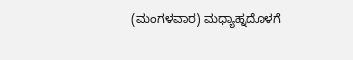(ಮಂಗಳವಾರ) ಮಧ್ಯಾಹ್ನದೊಳಗೆ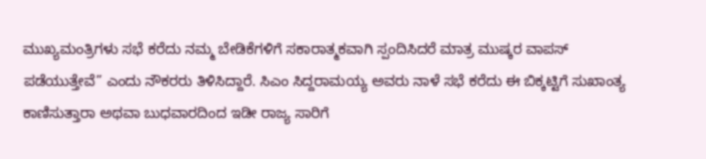ಮುಖ್ಯಮಂತ್ರಿಗಳು ಸಭೆ ಕರೆದು ನಮ್ಮ ಬೇಡಿಕೆಗಳಿಗೆ ಸಕಾರಾತ್ಮಕವಾಗಿ ಸ್ಪಂದಿಸಿದರೆ ಮಾತ್ರ ಮುಷ್ಕರ ವಾಪಸ್ ಪಡೆಯುತ್ತೇವೆ” ಎಂದು ನೌಕರರು ತಿಳಿಸಿದ್ದಾರೆ. ಸಿಎಂ ಸಿದ್ದರಾಮಯ್ಯ ಅವರು ನಾಳೆ ಸಭೆ ಕರೆದು ಈ ಬಿಕ್ಕಟ್ಟಿಗೆ ಸುಖಾಂತ್ಯ ಕಾಣಿಸುತ್ತಾರಾ ಅಥವಾ ಬುಧವಾರದಿಂದ ಇಡೀ ರಾಜ್ಯ ಸಾರಿಗೆ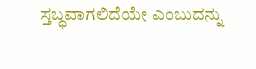ಸ್ತಬ್ಧವಾಗಲಿದೆಯೇ ಎಂಬುದನ್ನು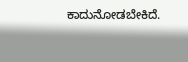ಕಾದುನೋಡಬೇಕಿದೆ.